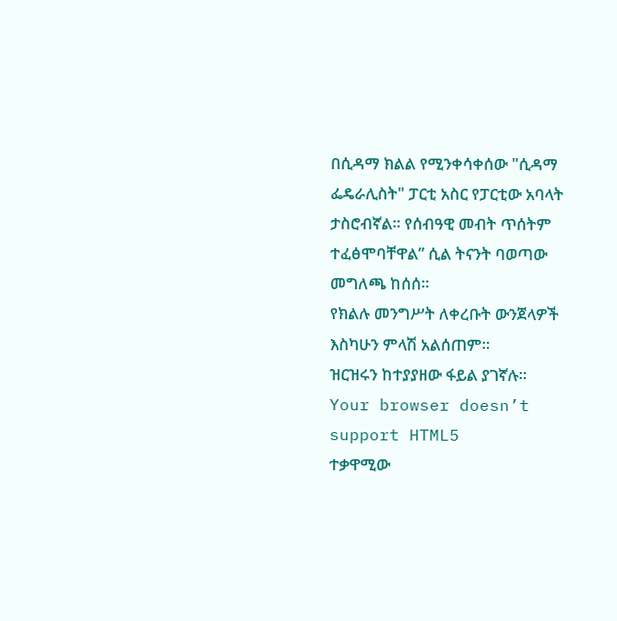በሲዳማ ክልል የሚንቀሳቀሰው "ሲዳማ ፌዴራሊስት" ፓርቲ አስር የፓርቲው አባላት ታስሮብኛል። የሰብዓዊ መብት ጥሰትም ተፈፅሞባቸዋል” ሲል ትናንት ባወጣው መግለጫ ከሰሰ።
የክልሉ መንግሥት ለቀረቡት ውንጀላዎች እስካሁን ምላሽ አልሰጠም።
ዝርዝሩን ከተያያዘው ፋይል ያገኛሉ።
Your browser doesn’t support HTML5
ተቃዋሚው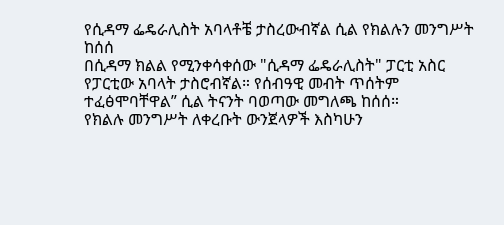የሲዳማ ፌዴራሊስት አባላቶቼ ታስረውብኛል ሲል የክልሉን መንግሥት ከሰሰ
በሲዳማ ክልል የሚንቀሳቀሰው "ሲዳማ ፌዴራሊስት" ፓርቲ አስር የፓርቲው አባላት ታስሮብኛል። የሰብዓዊ መብት ጥሰትም ተፈፅሞባቸዋል” ሲል ትናንት ባወጣው መግለጫ ከሰሰ።
የክልሉ መንግሥት ለቀረቡት ውንጀላዎች እስካሁን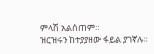ምላሽ አልሰጠም።
ዝርዝሩን ከተያያዘው ፋይል ያገኛሉ።